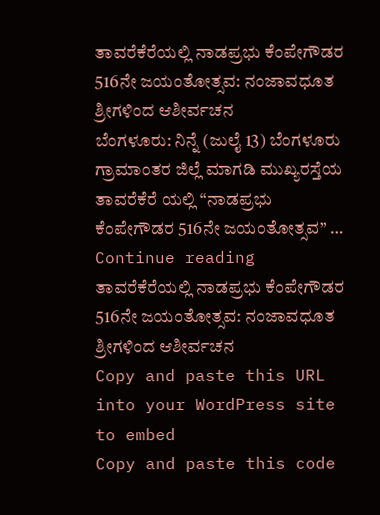ತಾವರೆಕೆರೆಯಲ್ಲಿ ನಾಡಪ್ರಭು ಕೆಂಪೇಗೌಡರ 516ನೇ ಜಯಂತೋತ್ಸವ: ನಂಜಾವಧೂತ ಶ್ರೀಗಳಿಂದ ಆಶೀರ್ವಚನ
ಬೆಂಗಳೂರು: ನಿನ್ನೆ (ಜುಲೈ 13) ಬೆಂಗಳೂರು ಗ್ರಾಮಾಂತರ ಜಿಲ್ಲೆ ಮಾಗಡಿ ಮುಖ್ಯರಸ್ತೆಯ ತಾವರೆಕೆರೆ ಯಲ್ಲಿ “ನಾಡಪ್ರಭು ಕೆಂಪೇಗೌಡರ 516ನೇ ಜಯಂತೋತ್ಸವ” … Continue reading ತಾವರೆಕೆರೆಯಲ್ಲಿ ನಾಡಪ್ರಭು ಕೆಂಪೇಗೌಡರ 516ನೇ ಜಯಂತೋತ್ಸವ: ನಂಜಾವಧೂತ ಶ್ರೀಗಳಿಂದ ಆಶೀರ್ವಚನ
Copy and paste this URL into your WordPress site to embed
Copy and paste this code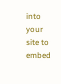into your site to embed